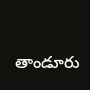తాండూరు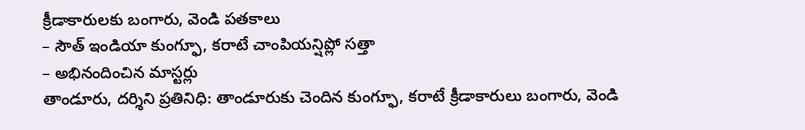క్రీడాకారులకు బంగారు, వెండి పతకాలు
– సౌత్ ఇండియా కుంగ్ఫూ, కరాటే చాంపియన్షిప్లో సత్తా
– అభినందించిన మాస్టర్లు
తాండూరు, దర్శిని ప్రతినిధి: తాండూరుకు చెందిన కుంగ్ఫూ, కరాటే క్రీడాకారులు బంగారు, వెండి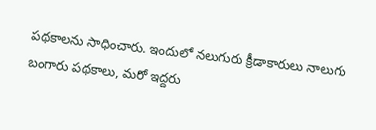పథకాలను సాధించారు. ఇందులో నలుగురు క్రీడాకారులు నాలుగు బంగారు పథకాలు, మరో ఇద్దరు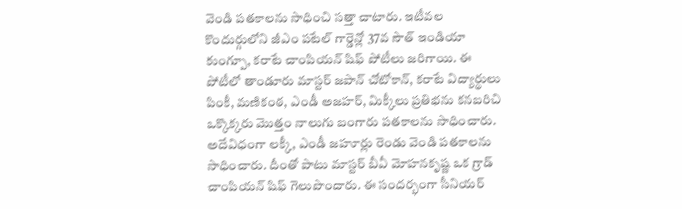వెండి పతకాలను సాధించి సత్తా చాటారు. ఇటీవల కొందుర్గులోని జీఎం పటేల్ గార్డెన్లో 37వ సౌత్ ఇండియా కుంగ్పూ, కరాటే చాంపియన్ షిఫ్ పోటీలు జరిగాయి. ఈ పోటీలో తాండూరు మాస్టర్ జపాన్ చోటోకాన్, కరాటే విద్యార్థులు పింకీ, మణికంఠ, ఎండీ అజహర్, మిక్కీలు ప్రతిభను కనబరిచి ఒక్కొక్కరు మొత్తం నాలుగు బంగారు పతకాలను సాధించారు. అదేవిధంగా లక్కీ, ఎండీ జహూర్లు రెండు వెండి పతకాలను సాధించారు. దీంతో పాటు మాస్టర్ బీవీ మోహనకృష్ణ ఒక గ్రాడ్ చాంపియన్ షిఫ్ గెలుపొందారు. ఈ సందర్భంగా సీనియర్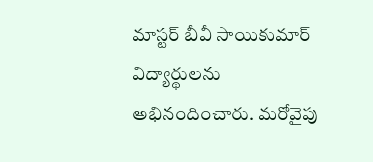మాస్టర్ బీవీ సాయికుమార్ విద్యార్థులను అభినందించారు. మరోవైపు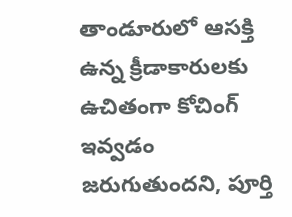తాండూరులో ఆసక్తి ఉన్న క్రీడాకారులకు ఉచితంగా కోచింగ్ ఇవ్వడం జరుగుతుందని, పూర్తి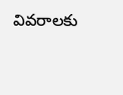వివరాలకు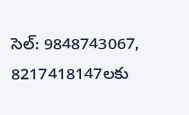సెల్: 9848743067, 8217418147లకు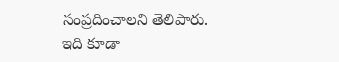సంప్రదించాలని తెలిపారు.
ఇది కూడా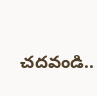చదవండి..